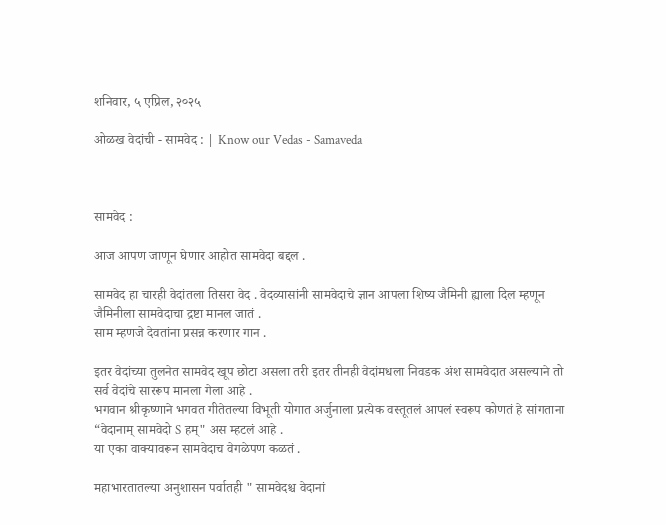शनिवार, ५ एप्रिल, २०२५

ओळख वेदांची - सामवेद : | Know our Vedas - Samaveda



सामवेद :

आज आपण जाणून घेणार आहोत सामवेदा बद्दल .

सामवेद हा चारही वेदांतला तिसरा वेद . वेदव्यासांनी सामवेदाचे ज्ञान आपला शिष्य जैमिनी ह्याला दिल म्हणून जैमिनीला सामवेदाचा द्रष्टा मानल जातं .
साम म्हणजे देवतांना प्रसन्न करणार गान .

इतर वेदांच्या तुलनेत सामवेद खूप छोटा असला तरी इतर तीनही वेदांमधला निवडक अंश सामवेदात असल्याने तो सर्व वेदांचे साररूप मानला गेला आहे .
भगवान श्रीकृष्णाने भगवत गीतेतल्या विभूती योगात अर्जुनाला प्रत्येक वस्तूतलं आपलं स्वरूप कोणतं हे सांगताना “वेदानाम् सामवेदो S हम्" अस म्हटलं आहे .
या एका वाक्यावरून सामवेदाच वेगळेपण कळतं .

महाभारतातल्या अनुशासन पर्वातही " सामवेदश्च वेदानां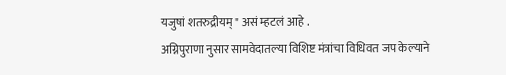यजुषां शतरुद्रीयम् " असं म्हटलं आहे .
अग्निपुराणा नुसार सामवेदातल्या विशिष्ट मंत्रांचा विधिवत जप केल्याने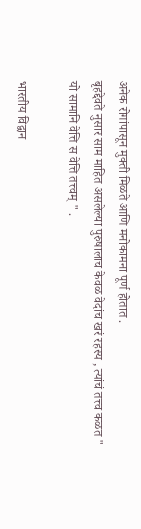अनेक रोगांपासून मुक्ती मिळते आणि मनोकामना पूर्ण होतात .
बृहद्देवते नुसार साम माहित असलेल्या पुरुषालाच केवळ वेदांच खरं रहस्य , त्यांचं तत्त्व कळत " यो सामानि वेत्ति स वेत्ति तत्त्वम् " .

भारतीय विद्वान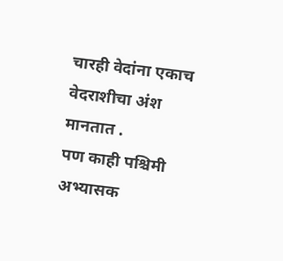चारही वेदांना एकाच वेदराशीचा अंश मानतात .
पण काही पश्चिमी अभ्यासक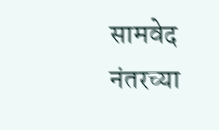सामवेद नंतरच्या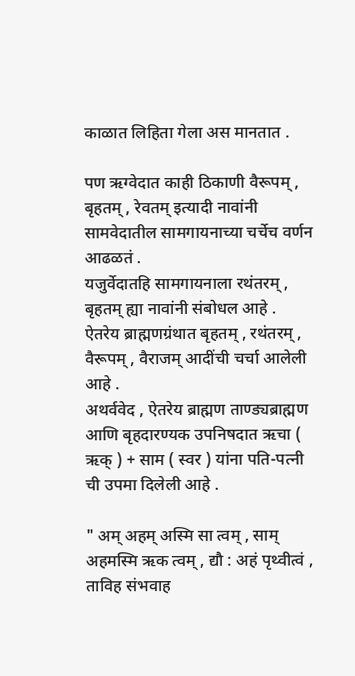काळात लिहिता गेला अस मानतात .

पण ऋग्वेदात काही ठिकाणी वैरूपम् , बृहतम् , रेवतम् इत्यादी नावांनी सामवेदातील सामगायनाच्या चर्चेच वर्णन आढळतं .
यजुर्वेदातहि सामगायनाला रथंतरम् , बृहतम् ह्या नावांनी संबोधल आहे .
ऐतरेय ब्राह्मणग्रंथात बृहतम् , रथंतरम् , वैरूपम् , वैराजम् आदींची चर्चा आलेली आहे .
अथर्ववेद , ऐतरेय ब्राह्मण ताण्ड्यब्राह्मण आणि बृहदारण्यक उपनिषदात ऋचा ( ऋक् ) + साम ( स्वर ) यांना पति-पत्नी ची उपमा दिलेली आहे .

" अम् अहम् अस्मि सा त्वम् , साम् अहमस्मि ऋक त्वम् , द्यौ : अहं पृथ्वीत्वं , ताविह संभवाह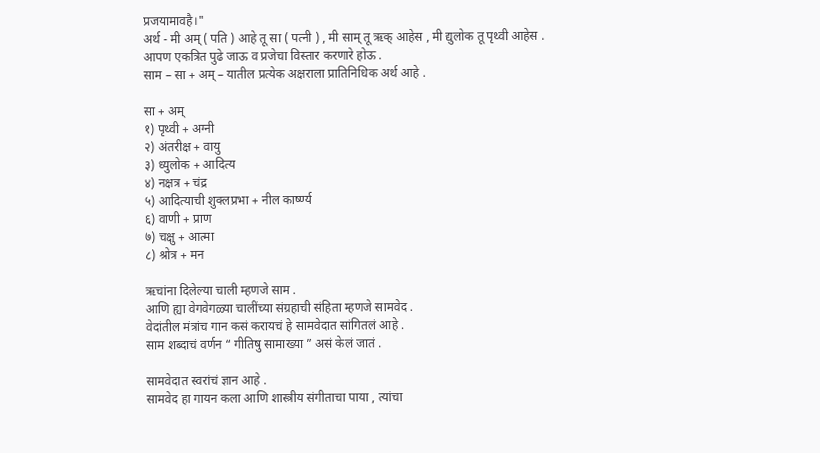प्रजयामावहै।"
अर्थ - मी अम् ( पति ) आहे तू सा ( पत्नी ) , मी साम् तू ऋक् आहेस , मी द्युलोक तू पृथ्वी आहेस .
आपण एकत्रित पुढे जाऊ व प्रजेचा विस्तार करणारे होऊ .
साम – सा + अम् – यातील प्रत्येक अक्षराला प्रातिनिधिक अर्थ आहे .

सा + अम्
१) पृथ्वी + अग्नी
२) अंतरीक्ष + वायु
३) ध्युलोक + आदित्य
४) नक्षत्र + चंद्र
५) आदित्याची शुक्लप्रभा + नील कार्ष्ण्य
६) वाणी + प्राण
७) चक्षु + आत्मा
८) श्रोत्र + मन

ऋचांना दिलेल्या चाली म्हणजे साम .
आणि ह्या वेगवेगळ्या चालींच्या संग्रहाची संहिता म्हणजे सामवेद .
वेदांतील मंत्रांच गान कसं करायचं हे सामवेदात सांगितलं आहे .
साम शब्दाचं वर्णन “ गीतिषु सामाख्या ” असं केलं जातं .

सामवेदात स्वरांचं ज्ञान आहे .
सामवेद हा गायन कला आणि शास्त्रीय संगीताचा पाया , त्यांचा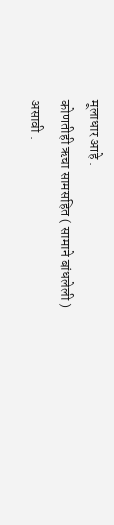मूलाधार आहे .
कोणतीही ऋचा सामसहित ( सामाने बांधलेली ) असावी .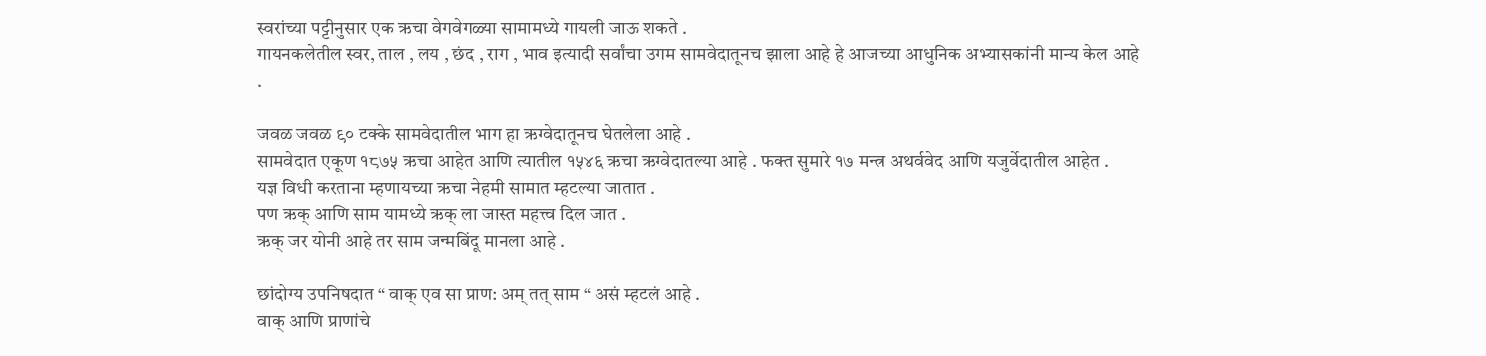स्वरांच्या पट्टीनुसार एक ऋचा वेगवेगळ्या सामामध्ये गायली जाऊ शकते .
गायनकलेतील स्वर, ताल , लय , छंद , राग , भाव इत्यादी सर्वांचा उगम सामवेदातूनच झाला आहे हे आजच्या आधुनिक अभ्यासकांनी मान्य केल आहे .

जवळ जवळ ९० टक्के सामवेदातील भाग हा ऋग्वेदातूनच घेतलेला आहे .
सामवेदात एकूण १८७५ ऋचा आहेत आणि त्यातील १५४६ ऋचा ऋग्वेदातल्या आहे . फक्त सुमारे १७ मन्त्र अथर्ववेद आणि यजुर्वेदातील आहेत .
यज्ञ विधी करताना म्हणायच्या ऋचा नेहमी सामात म्हटल्या जातात .
पण ऋक् आणि साम यामध्ये ऋक् ला जास्त महत्त्व दिल जात .
ऋक् जर योनी आहे तर साम जन्मबिंदू मानला आहे .

छांदोग्य उपनिषदात “ वाक् एव सा प्राण: अम् तत् साम “ असं म्हटलं आहे .
वाक् आणि प्राणांचे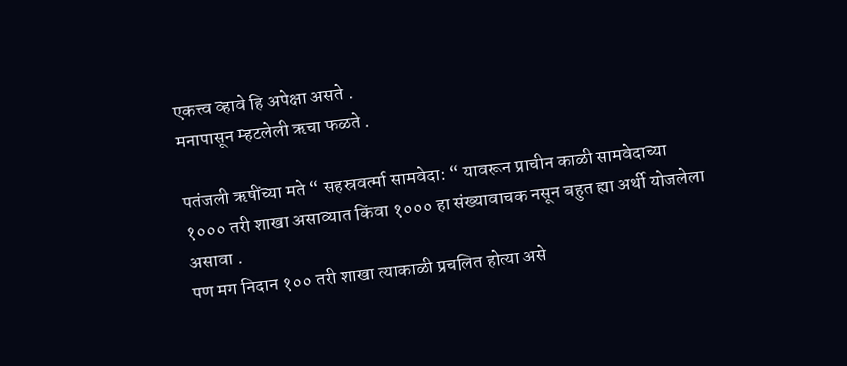एकत्त्व व्हावे हि अपेक्षा असते .
मनापासून म्हटलेली ऋचा फळते .

पतंजली ऋषींच्या मते “ सहस्रवर्त्मा सामवेदा: “ यावरून प्राचीन काळी सामवेदाच्या १००० तरी शाखा असाव्यात किंवा १००० हा संख्यावाचक नसून बहुत ह्या अर्थी योजलेला असावा .
पण मग निदान १०० तरी शाखा त्याकाळी प्रचलित होत्या असे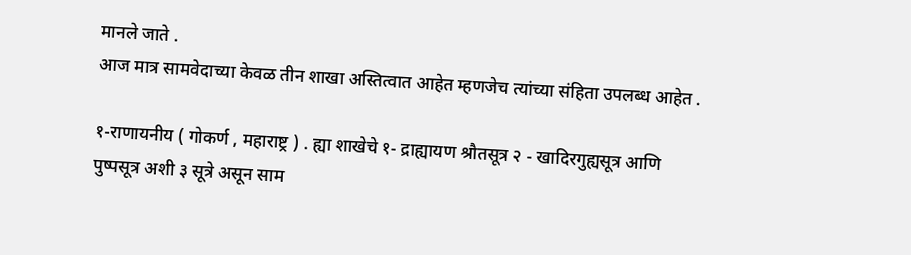मानले जाते .
आज मात्र सामवेदाच्या केवळ तीन शाखा अस्तित्वात आहेत म्हणजेच त्यांच्या संहिता उपलब्ध आहेत .

१-राणायनीय ( गोकर्ण , महाराष्ट्र ) . ह्या शाखेचे १- द्राह्यायण श्रौतसूत्र २ - खादिरगुह्यसूत्र आणि पुष्पसूत्र अशी ३ सूत्रे असून साम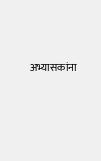अभ्यासकांना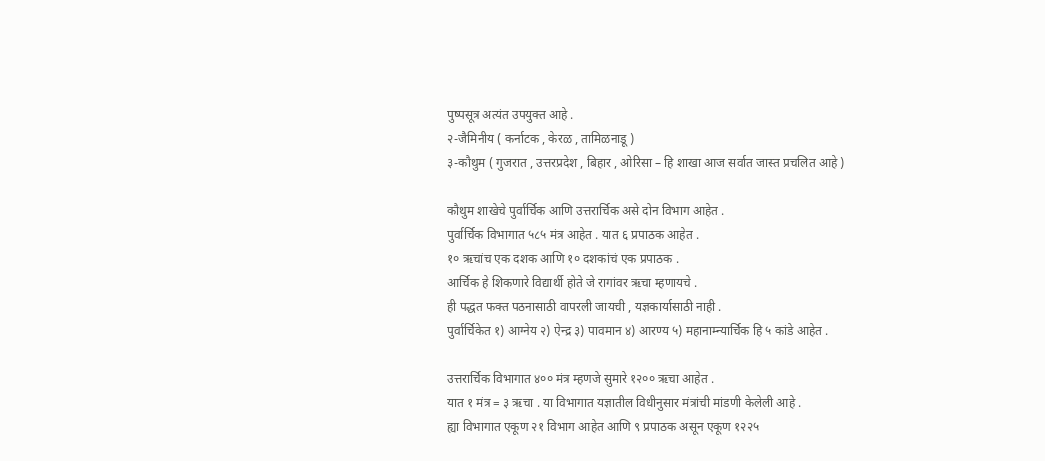पुष्पसूत्र अत्यंत उपयुक्त आहे .
२-जैमिनीय ( कर्नाटक , केरळ , तामिळनाडू )
३-कौथुम ( गुजरात , उत्तरप्रदेश , बिहार , ओरिसा – हि शाखा आज सर्वात जास्त प्रचलित आहे )

कौथुम शाखेचे पुर्वार्चिक आणि उत्तरार्चिक असे दोन विभाग आहेत .
पुर्वार्चिक विभागात ५८५ मंत्र आहेत . यात ६ प्रपाठक आहेत .
१० ऋचांच एक दशक आणि १० दशकांचं एक प्रपाठक .
आर्चिक हे शिकणारे विद्यार्थी होते जे रागांवर ऋचा म्हणायचे .
ही पद्धत फक्त पठनासाठी वापरली जायची , यज्ञकार्यासाठी नाही .
पुर्वार्चिकेत १) आग्नेय २) ऐन्द्र ३) पावमान ४) आरण्य ५) महानाम्न्यार्चिक हि ५ कांडे आहेत .

उत्तरार्चिक विभागात ४०० मंत्र म्हणजे सुमारे १२०० ऋचा आहेत .
यात १ मंत्र = ३ ऋचा . या विभागात यज्ञातील विधीनुसार मंत्रांची मांडणी केलेली आहे .
ह्या विभागात एकूण २१ विभाग आहेत आणि ९ प्रपाठक असून एकूण १२२५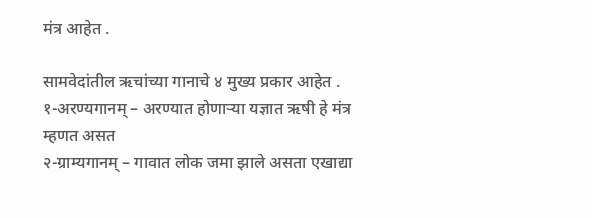मंत्र आहेत .

सामवेदांतील ऋचांच्या गानाचे ४ मुख्य प्रकार आहेत .
१-अरण्यगानम् – अरण्यात होणाऱ्या यज्ञात ऋषी हे मंत्र म्हणत असत
२-ग्राम्यगानम् – गावात लोक जमा झाले असता एखाद्या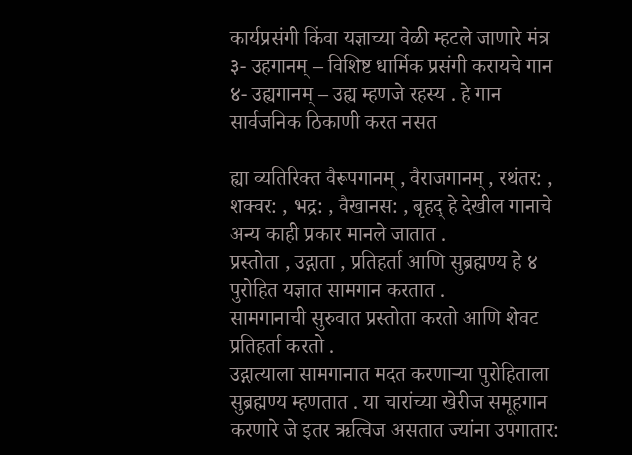कार्यप्रसंगी किंवा यज्ञाच्या वेळी म्हटले जाणारे मंत्र
३- उहगानम् – विशिष्ट धार्मिक प्रसंगी करायचे गान
४- उह्यगानम् – उह्य म्हणजे रहस्य . हे गान सार्वजनिक ठिकाणी करत नसत

ह्या व्यतिरिक्त वैरूपगानम् , वैराजगानम् , रथंतर: , शक्वर: , भद्र: , वैखानस: , बृहद् हे देखील गानाचे अन्य काही प्रकार मानले जातात .
प्रस्तोता , उद्गाता , प्रतिहर्ता आणि सुब्रह्मण्य हे ४ पुरोहित यज्ञात सामगान करतात .
सामगानाची सुरुवात प्रस्तोता करतो आणि शेवट प्रतिहर्ता करतो .
उद्गात्याला सामगानात मदत करणाऱ्या पुरोहिताला सुब्रह्मण्य म्हणतात . या चारांच्या खेरीज समूहगान करणारे जे इतर ऋत्विज असतात ज्यांना उपगातार: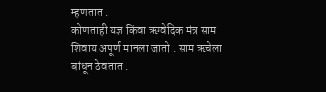म्हणतात .
कोणताही यज्ञ किंवा ऋग्वेदिक मंत्र साम शिवाय अपूर्ण मानला जातो . साम ऋचेला बांधून ठेवतात .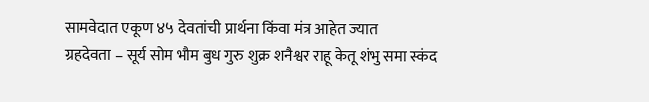सामवेदात एकूण ४५ देवतांची प्रार्थना किंवा मंत्र आहेत ज्यात
ग्रहदेवता – सूर्य सोम भौम बुध गुरु शुक्र शनैश्वर राहू केतू शंभु समा स्कंद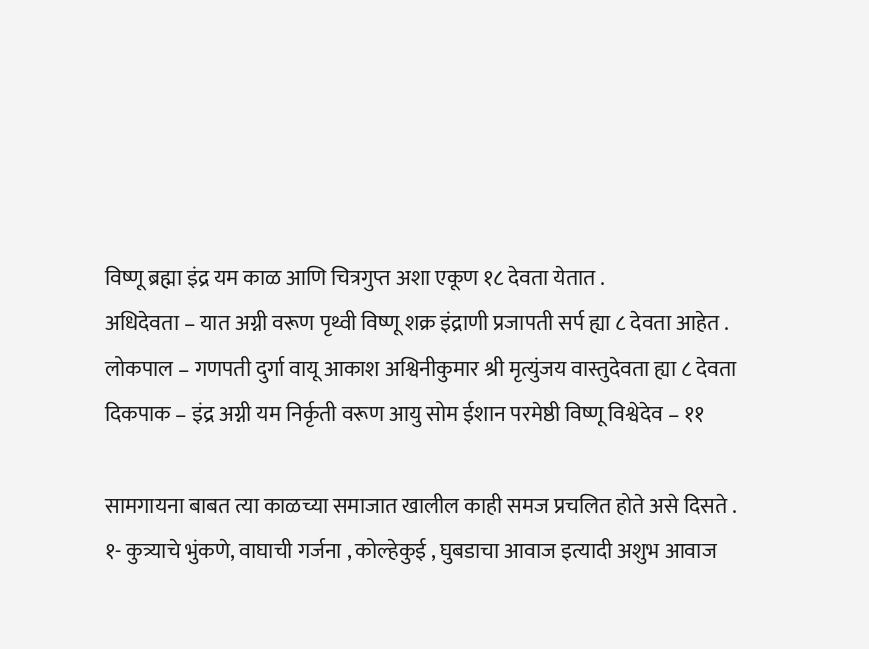विष्णू ब्रह्मा इंद्र यम काळ आणि चित्रगुप्त अशा एकूण १८ देवता येतात .
अधिदेवता – यात अग्नी वरूण पृथ्वी विष्णू शक्र इंद्राणी प्रजापती सर्प ह्या ८ देवता आहेत .
लोकपाल – गणपती दुर्गा वायू आकाश अश्विनीकुमार श्री मृत्युंजय वास्तुदेवता ह्या ८ देवता
दिकपाक – इंद्र अग्नी यम निर्कृती वरूण आयु सोम ईशान परमेष्ठी विष्णू विश्वेदेव – ११

सामगायना बाबत त्या काळच्या समाजात खालील काही समज प्रचलित होते असे दिसते .
१- कुत्र्याचे भुंकणे, वाघाची गर्जना , कोल्हेकुई , घुबडाचा आवाज इत्यादी अशुभ आवाज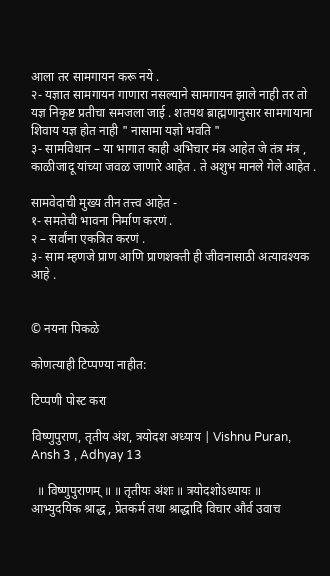आला तर सामगायन करू नये .
२- यज्ञात सामगायन गाणारा नसल्याने सामगायन झाले नाही तर तो यज्ञ निकृष्ट प्रतीचा समजला जाई . शतपथ ब्राह्मणानुसार सामगायाना शिवाय यज्ञ होत नाही " नासामा यज्ञो भवति "
३- सामविधान – या भागात काही अभिचार मंत्र आहेत जे तंत्र मंत्र , काळीजादू यांच्या जवळ जाणारे आहेत . ते अशुभ मानले गेले आहेत .

सामवेदाची मुख्य तीन तत्त्व आहेत -
१- समतेची भावना निर्माण करणं .
२ – सर्वांना एकत्रित करणं .
३- साम म्हणजे प्राण आणि प्राणशक्ती ही जीवनासाठी अत्यावश्यक आहे .


© नयना पिकळे

कोणत्याही टिप्पण्‍या नाहीत:

टिप्पणी पोस्ट करा

विष्णुपुराण, तृतीय अंश, त्रयोदश अध्याय | Vishnu Puran, Ansh 3 , Adhyay 13

  ॥ विष्णुपुराणम् ॥ ॥ तृतीयः अंशः ॥ त्रयोदशोऽध्यायः ॥   आभ्युदयिक श्राद्ध , प्रेतकर्म तथा श्राद्धादि विचार और्व उवाच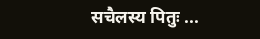सचैलस्य पितुः ...